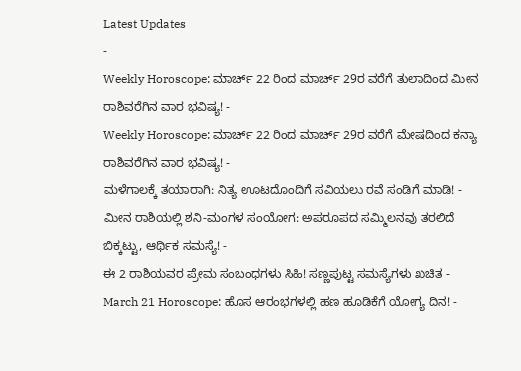Latest Updates
-
Weekly Horoscope: ಮಾರ್ಚ್ 22 ರಿಂದ ಮಾರ್ಚ್ 29ರ ವರೆಗೆ ತುಲಾದಿಂದ ಮೀನ ರಾಶಿವರೆಗಿನ ವಾರ ಭವಿಷ್ಯ! -
Weekly Horoscope: ಮಾರ್ಚ್ 22 ರಿಂದ ಮಾರ್ಚ್ 29ರ ವರೆಗೆ ಮೇಷದಿಂದ ಕನ್ಯಾ ರಾಶಿವರೆಗಿನ ವಾರ ಭವಿಷ್ಯ! -
ಮಳೆಗಾಲಕ್ಕೆ ತಯಾರಾಗಿ: ನಿತ್ಯ ಊಟದೊಂದಿಗೆ ಸವಿಯಲು ರವೆ ಸಂಡಿಗೆ ಮಾಡಿ! -
ಮೀನ ರಾಶಿಯಲ್ಲಿ ಶನಿ-ಮಂಗಳ ಸಂಯೋಗ: ಅಪರೂಪದ ಸಮ್ಮಿಲನವು ತರಲಿದೆ ಬಿಕ್ಕಟ್ಟು, ಆರ್ಥಿಕ ಸಮಸ್ಯೆ! -
ಈ 2 ರಾಶಿಯವರ ಪ್ರೇಮ ಸಂಬಂಧಗಳು ಸಿಹಿ! ಸಣ್ಣಪುಟ್ಟ ಸಮಸ್ಯೆಗಳು ಖಚಿತ -
March 21 Horoscope: ಹೊಸ ಆರಂಭಗಳಲ್ಲಿ ಹಣ ಹೂಡಿಕೆಗೆ ಯೋಗ್ಯ ದಿನ! -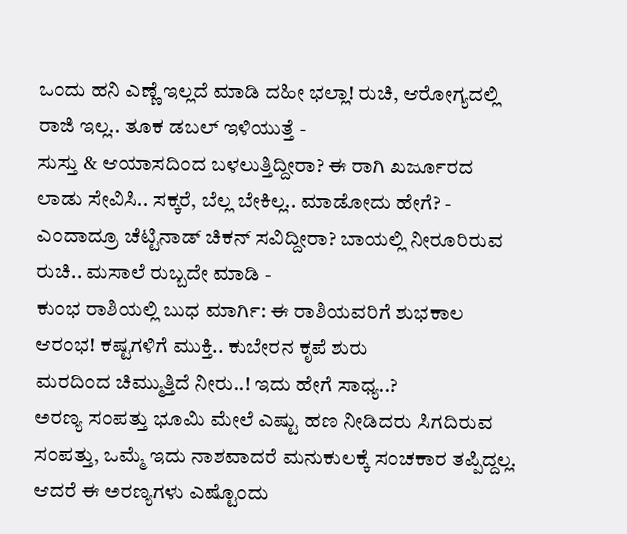ಒಂದು ಹನಿ ಎಣ್ಣೆ ಇಲ್ಲದೆ ಮಾಡಿ ದಹೀ ಭಲ್ಲಾ! ರುಚಿ, ಆರೋಗ್ಯದಲ್ಲಿ ರಾಜಿ ಇಲ್ಲ.. ತೂಕ ಡಬಲ್ ಇಳಿಯುತ್ತೆ -
ಸುಸ್ತು & ಆಯಾಸದಿಂದ ಬಳಲುತ್ತಿದ್ದೀರಾ? ಈ ರಾಗಿ ಖರ್ಜೂರದ ಲಾಡು ಸೇವಿಸಿ.. ಸಕ್ಕರೆ, ಬೆಲ್ಲ ಬೇಕಿಲ್ಲ.. ಮಾಡೋದು ಹೇಗೆ? -
ಎಂದಾದ್ರೂ ಚೆಟ್ಟಿನಾಡ್ ಚಿಕನ್ ಸವಿದ್ದೀರಾ? ಬಾಯಲ್ಲಿ ನೀರೂರಿರುವ ರುಚಿ.. ಮಸಾಲೆ ರುಬ್ಬದೇ ಮಾಡಿ -
ಕುಂಭ ರಾಶಿಯಲ್ಲಿ ಬುಧ ಮಾರ್ಗಿ: ಈ ರಾಶಿಯವರಿಗೆ ಶುಭಕಾಲ ಆರಂಭ! ಕಷ್ಟಗಳಿಗೆ ಮುಕ್ತಿ.. ಕುಬೇರನ ಕೃಪೆ ಶುರು
ಮರದಿಂದ ಚಿಮ್ಮುತ್ತಿದೆ ನೀರು..! ಇದು ಹೇಗೆ ಸಾಧ್ಯ..?
ಅರಣ್ಯ ಸಂಪತ್ತು ಭೂಮಿ ಮೇಲೆ ಎಷ್ಟು ಹಣ ನೀಡಿದರು ಸಿಗದಿರುವ ಸಂಪತ್ತು, ಒಮ್ಮೆ ಇದು ನಾಶವಾದರೆ ಮನುಕುಲಕ್ಕೆ ಸಂಚಕಾರ ತಪ್ಪಿದ್ದಲ್ಲ. ಆದರೆ ಈ ಅರಣ್ಯಗಳು ಎಷ್ಟೊಂದು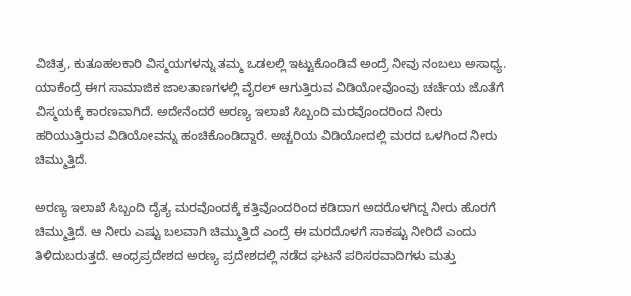ವಿಚಿತ್ರ, ಕುತೂಹಲಕಾರಿ ವಿಸ್ಮಯಗಳನ್ನು ತಮ್ಮ ಒಡಲಲ್ಲಿ ಇಟ್ಟುಕೊಂಡಿವೆ ಅಂದ್ರೆ ನೀವು ನಂಬಲು ಅಸಾಧ್ಯ.
ಯಾಕೆಂದ್ರೆ ಈಗ ಸಾಮಾಜಿಕ ಜಾಲತಾಣಗಳಲ್ಲಿ ವೈರಲ್ ಆಗುತ್ತಿರುವ ವಿಡಿಯೋವೊಂವು ಚರ್ಚೆಯ ಜೊತೆಗೆ ವಿಸ್ಮಯಕ್ಕೆ ಕಾರಣವಾಗಿದೆ. ಅದೇನೆಂದರೆ ಅರಣ್ಯ ಇಲಾಖೆ ಸಿಬ್ಬಂದಿ ಮರವೊಂದರಿಂದ ನೀರು ಹರಿಯುತ್ತಿರುವ ವಿಡಿಯೋವನ್ನು ಹಂಚಿಕೊಂಡಿದ್ದಾರೆ. ಅಚ್ಚರಿಯ ವಿಡಿಯೋದಲ್ಲಿ ಮರದ ಒಳಗಿಂದ ನೀರು ಚಿಮ್ಮುತ್ತಿದೆ.

ಅರಣ್ಯ ಇಲಾಖೆ ಸಿಬ್ಬಂದಿ ದೈತ್ಯ ಮರವೊಂದಕ್ಕೆ ಕತ್ತಿವೊಂದರಿಂದ ಕಡಿದಾಗ ಅದರೊಳಗಿದ್ದ ನೀರು ಹೊರಗೆ ಚಿಮ್ಮುತ್ತಿದೆ. ಆ ನೀರು ಎಷ್ಟು ಬಲವಾಗಿ ಚಿಮ್ಮುತ್ತಿದೆ ಎಂದ್ರೆ ಈ ಮರದೊಳಗೆ ಸಾಕಷ್ಟು ನೀರಿದೆ ಎಂದು ತಿಳಿದುಬರುತ್ತದೆ. ಆಂಧ್ರಪ್ರದೇಶದ ಅರಣ್ಯ ಪ್ರದೇಶದಲ್ಲಿ ನಡೆದ ಘಟನೆ ಪರಿಸರವಾದಿಗಳು ಮತ್ತು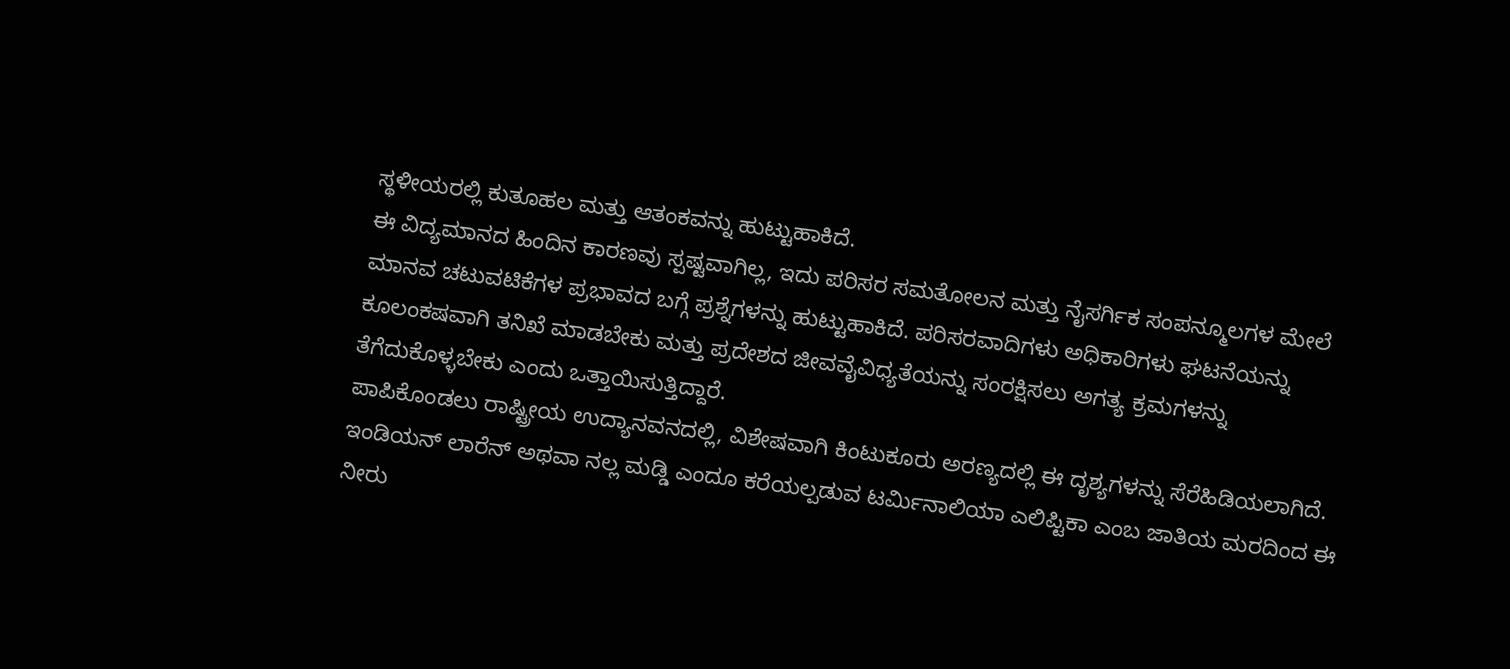ಸ್ಥಳೀಯರಲ್ಲಿ ಕುತೂಹಲ ಮತ್ತು ಆತಂಕವನ್ನು ಹುಟ್ಟುಹಾಕಿದೆ.
ಈ ವಿದ್ಯಮಾನದ ಹಿಂದಿನ ಕಾರಣವು ಸ್ಪಷ್ಟವಾಗಿಲ್ಲ, ಇದು ಪರಿಸರ ಸಮತೋಲನ ಮತ್ತು ನೈಸರ್ಗಿಕ ಸಂಪನ್ಮೂಲಗಳ ಮೇಲೆ ಮಾನವ ಚಟುವಟಿಕೆಗಳ ಪ್ರಭಾವದ ಬಗ್ಗೆ ಪ್ರಶ್ನೆಗಳನ್ನು ಹುಟ್ಟುಹಾಕಿದೆ. ಪರಿಸರವಾದಿಗಳು ಅಧಿಕಾರಿಗಳು ಘಟನೆಯನ್ನು ಕೂಲಂಕಷವಾಗಿ ತನಿಖೆ ಮಾಡಬೇಕು ಮತ್ತು ಪ್ರದೇಶದ ಜೀವವೈವಿಧ್ಯತೆಯನ್ನು ಸಂರಕ್ಷಿಸಲು ಅಗತ್ಯ ಕ್ರಮಗಳನ್ನು ತೆಗೆದುಕೊಳ್ಳಬೇಕು ಎಂದು ಒತ್ತಾಯಿಸುತ್ತಿದ್ದಾರೆ.
ಪಾಪಿಕೊಂಡಲು ರಾಷ್ಟ್ರೀಯ ಉದ್ಯಾನವನದಲ್ಲಿ, ವಿಶೇಷವಾಗಿ ಕಿಂಟುಕೂರು ಅರಣ್ಯದಲ್ಲಿ ಈ ದೃಶ್ಯಗಳನ್ನು ಸೆರೆಹಿಡಿಯಲಾಗಿದೆ. ಇಂಡಿಯನ್ ಲಾರೆನ್ ಅಥವಾ ನಲ್ಲ ಮಡ್ಡಿ ಎಂದೂ ಕರೆಯಲ್ಪಡುವ ಟರ್ಮಿನಾಲಿಯಾ ಎಲಿಪ್ಟಿಕಾ ಎಂಬ ಜಾತಿಯ ಮರದಿಂದ ಈ ನೀರು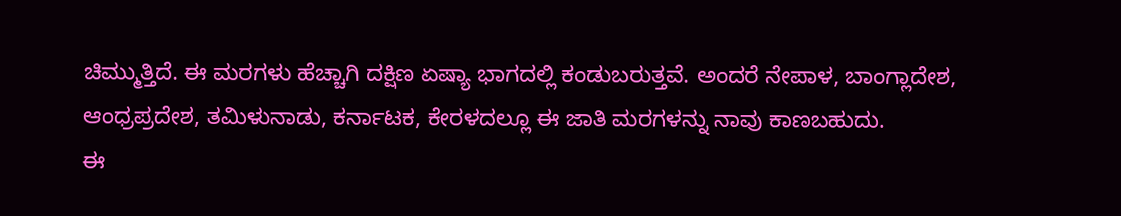ಚಿಮ್ಮುತ್ತಿದೆ. ಈ ಮರಗಳು ಹೆಚ್ಚಾಗಿ ದಕ್ಷಿಣ ಏಷ್ಯಾ ಭಾಗದಲ್ಲಿ ಕಂಡುಬರುತ್ತವೆ. ಅಂದರೆ ನೇಪಾಳ, ಬಾಂಗ್ಲಾದೇಶ, ಆಂಧ್ರಪ್ರದೇಶ, ತಮಿಳುನಾಡು, ಕರ್ನಾಟಕ, ಕೇರಳದಲ್ಲೂ ಈ ಜಾತಿ ಮರಗಳನ್ನು ನಾವು ಕಾಣಬಹುದು.
ಈ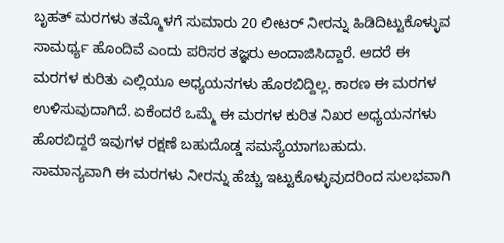ಬೃಹತ್ ಮರಗಳು ತಮ್ಮೊಳಗೆ ಸುಮಾರು 20 ಲೀಟರ್ ನೀರನ್ನು ಹಿಡಿದಿಟ್ಟುಕೊಳ್ಳುವ ಸಾಮರ್ಥ್ಯ ಹೊಂದಿವೆ ಎಂದು ಪರಿಸರ ತಜ್ಞರು ಅಂದಾಜಿಸಿದ್ದಾರೆ. ಆದರೆ ಈ ಮರಗಳ ಕುರಿತು ಎಲ್ಲಿಯೂ ಅಧ್ಯಯನಗಳು ಹೊರಬಿದ್ದಿಲ್ಲ. ಕಾರಣ ಈ ಮರಗಳ ಉಳಿಸುವುದಾಗಿದೆ. ಏಕೆಂದರೆ ಒಮ್ಮೆ ಈ ಮರಗಳ ಕುರಿತ ನಿಖರ ಅಧ್ಯಯನಗಳು ಹೊರಬಿದ್ದರೆ ಇವುಗಳ ರಕ್ಷಣೆ ಬಹುದೊಡ್ಡ ಸಮಸ್ಯೆಯಾಗಬಹುದು.
ಸಾಮಾನ್ಯವಾಗಿ ಈ ಮರಗಳು ನೀರನ್ನು ಹೆಚ್ಚು ಇಟ್ಟುಕೊಳ್ಳುವುದರಿಂದ ಸುಲಭವಾಗಿ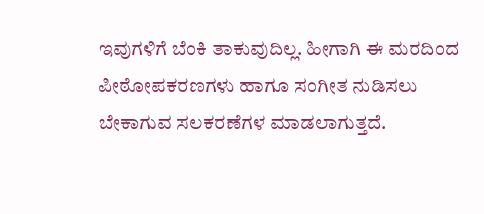ಇವುಗಳಿಗೆ ಬೆಂಕಿ ತಾಕುವುದಿಲ್ಲ. ಹೀಗಾಗಿ ಈ ಮರದಿಂದ ಪೀಠೋಪಕರಣಗಳು ಹಾಗೂ ಸಂಗೀತ ನುಡಿಸಲು ಬೇಕಾಗುವ ಸಲಕರಣೆಗಳ ಮಾಡಲಾಗುತ್ತದೆ.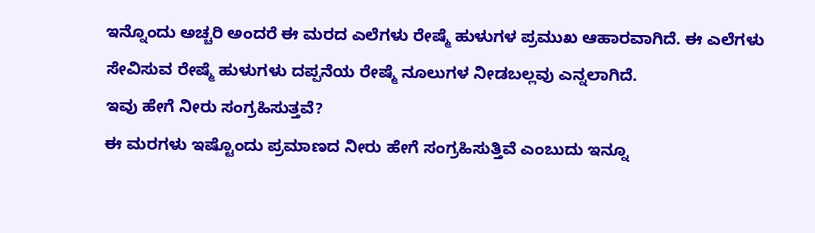ಇನ್ನೊಂದು ಅಚ್ಚರಿ ಅಂದರೆ ಈ ಮರದ ಎಲೆಗಳು ರೇಷ್ಮೆ ಹುಳುಗಳ ಪ್ರಮುಖ ಆಹಾರವಾಗಿದೆ. ಈ ಎಲೆಗಳು ಸೇವಿಸುವ ರೇಷ್ಮೆ ಹುಳುಗಳು ದಪ್ಪನೆಯ ರೇಷ್ಮೆ ನೂಲುಗಳ ನೀಡಬಲ್ಲವು ಎನ್ನಲಾಗಿದೆ.
ಇವು ಹೇಗೆ ನೀರು ಸಂಗ್ರಹಿಸುತ್ತವೆ?
ಈ ಮರಗಳು ಇಷ್ಟೊಂದು ಪ್ರಮಾಣದ ನೀರು ಹೇಗೆ ಸಂಗ್ರಹಿಸುತ್ತಿವೆ ಎಂಬುದು ಇನ್ನೂ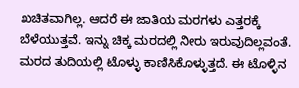ಖಚಿತವಾಗಿಲ್ಲ. ಆದರೆ ಈ ಜಾತಿಯ ಮರಗಳು ಎತ್ತರಕ್ಕೆ ಬೆಳೆಯುತ್ತವೆ. ಇನ್ನು ಚಿಕ್ಕ ಮರದಲ್ಲಿ ನೀರು ಇರುವುದಿಲ್ಲವಂತೆ. ಮರದ ತುದಿಯಲ್ಲಿ ಟೊಳ್ಳು ಕಾಣಿಸಿಕೊಳ್ಳುತ್ತದೆ. ಈ ಟೊಳ್ಳಿನ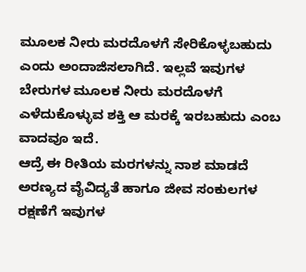ಮೂಲಕ ನೀರು ಮರದೊಳಗೆ ಸೇರಿಕೊಳ್ಳಬಹುದು ಎಂದು ಅಂದಾಜಿಸಲಾಗಿದೆ. ಇಲ್ಲವೆ ಇವುಗಳ ಬೇರುಗಳ ಮೂಲಕ ನೀರು ಮರದೊಳಗೆ ಎಳೆದುಕೊಳ್ಳುವ ಶಕ್ತಿ ಆ ಮರಕ್ಕೆ ಇರಬಹುದು ಎಂಬ ವಾದವೂ ಇದೆ.
ಆದ್ರೆ ಈ ರೀತಿಯ ಮರಗಳನ್ನು ನಾಶ ಮಾಡದೆ ಅರಣ್ಯದ ವೈವಿದ್ಯತೆ ಹಾಗೂ ಜೀವ ಸಂಕುಲಗಳ ರಕ್ಷಣೆಗೆ ಇವುಗಳ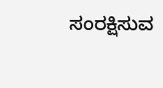ಸಂರಕ್ಷಿಸುವ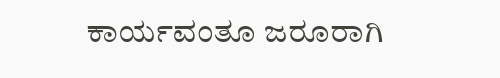ಕಾರ್ಯವಂತೂ ಜರೂರಾಗಿ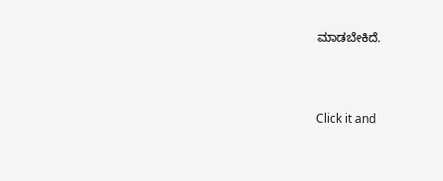ಮಾಡಬೇಕಿದೆ.



Click it and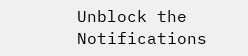Unblock the Notifications